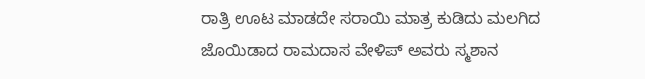ರಾತ್ರಿ ಊಟ ಮಾಡದೇ ಸರಾಯಿ ಮಾತ್ರ ಕುಡಿದು ಮಲಗಿದ ಜೊಯಿಡಾದ ರಾಮದಾಸ ವೇಳಿಪ್ ಅವರು ಸ್ಮಶಾನ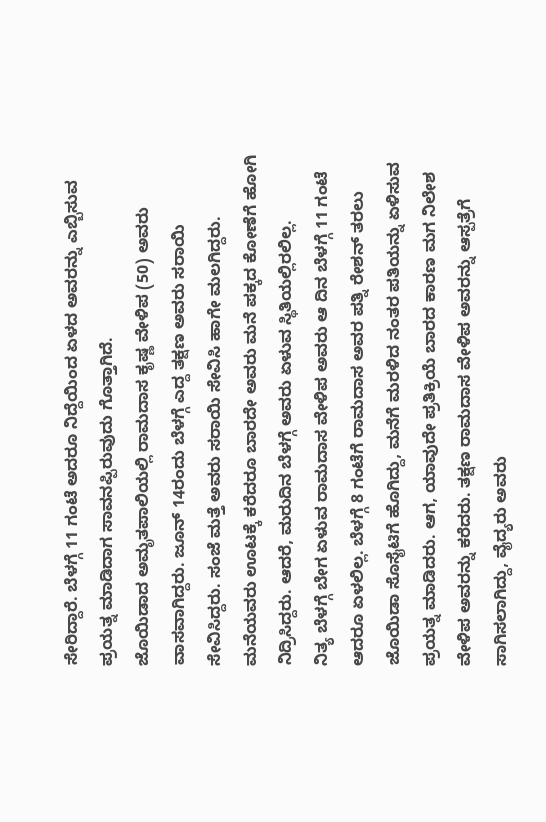ಸೇರಿದ್ದಾರೆ. ಬೆಳಗ್ಗೆ 11 ಗಂಟೆ ಅದರೂ ನಿದ್ದೆಯಿಂದ ಏಳದ ಅವರನ್ನು ಎಬ್ಬಿಸುವ ಪ್ರಯತ್ನ ಮಾಡಿದಾಗ ಸಾವನಪ್ಪಿರುವುದು ಗೊತ್ತಾಗಿದೆ.
ಜೊಯಿಡಾದ ಅಮೃತಪಾಲಿಯಲ್ಲಿ ರಾಮದಾಸ ಕೃಷ್ಣ ವೇಳಿಪ (50) ಅವರು ವಾಸವಾಗಿದ್ದರು. ಜೂನ್ 14ರಂದು ಬೆಳಗ್ಗೆ ಎದ್ದ ತಕ್ಷಣ ಅವರು ಸರಾಯಿ ಸೇವಿಸಿದ್ದರು. ಸಂಜೆ ಮತ್ತೆ ಅವರು ಸರಾಯಿ ಸೇವಿಸಿ ಹಾಗೇ ಮಲಗಿದ್ದರು. ಮನೆಯವರು ಊಟಕ್ಕೆ ಕರೆದರೂ ಬಾರದೇ ಅವರು ಮನೆ ಪಕ್ಕದ ಕೋಣೆಗೆ ಹೋಗಿ ನಿದ್ರಿಸಿದ್ದರು. ಆದರೆ, ಮರುದಿನ ಬೆಳಗ್ಗೆ ಅವರು ಏಳುವ ಸ್ಥಿತಿಯಲ್ಲಿರಲಿಲ್ಲ.
ನಿತ್ಯ ಬೆಳಗ್ಗೆ ಬೇಗ ಏಳುವ ರಾಮದಾಸ ವೇಳಿಪ ಅವರು ಆ ದಿನ ಬೆಳಗ್ಗೆ 11 ಗಂಟೆ ಆದರೂ ಏಳಲಿಲ್ಲ. ಬೆಳಗ್ಗೆ 8 ಗಂಟೆಗೆ ರಾಮದಾಸ ಅವರ ಪತ್ನಿ ರೇಶನ್ ತರಲು ಜೊಯಿಡಾ ಸೊಸೈಟಿಗೆ ಹೊಗಿದ್ದು, ಮನೆಗೆ ಮರಳಿದ ನಂತರ ಪತಿಯನ್ನು ಏಳಿಸುವ ಪ್ರಯತ್ನ ಮಾಡಿದರು. ಆಗ, ಯಾವುದೇ ಪ್ರತಿಕ್ರಿಯೆ ಬಾರದ ಕಾರಣ ಮಗ ನಿಲೇಶ ವೇಳಿಪ ಅವರನ್ನು ಕರೆದರು. ತಕ್ಷಣ ರಾಮದಾಸ ವೇಳಿಪ ಅವರನ್ನು ಆಸ್ಪತ್ರೆಗೆ ಸಾಗಿಸಲಾಗಿದ್ದು, ವೈದ್ಯರು ಅವರು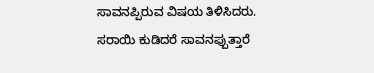ಸಾವನಪ್ಪಿರುವ ವಿಷಯ ತಿಳಿಸಿದರು. ಸರಾಯಿ ಕುಡಿದರೆ ಸಾವನಪ್ಪುತ್ತಾರೆ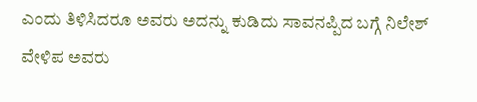ಎಂದು ತಿಳಿಸಿದರೂ ಅವರು ಅದನ್ನು ಕುಡಿದು ಸಾವನಪ್ಪಿದ ಬಗ್ಗೆ ನಿಲೇಶ್ ವೇಳಿಪ ಅವರು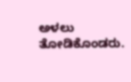ಅಳಲು ತೋಡಿಕೊಂಡರು.